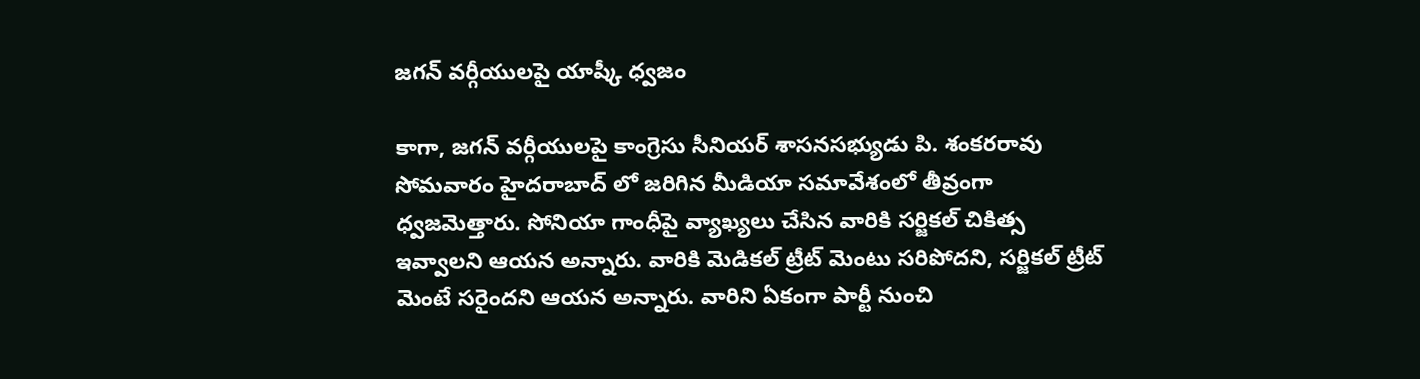జగన్ వర్గీయులపై యాష్కీ ధ్వజం

కాగా, జగన్ వర్గీయులపై కాంగ్రెసు సీనియర్ శాసనసభ్యుడు పి. శంకరరావు సోమవారం హైదరాబాద్ లో జరిగిన మీడియా సమావేశంలో తీవ్రంగా ధ్వజమెత్తారు. సోనియా గాంధీపై వ్యాఖ్యలు చేసిన వారికి సర్జికల్ చికిత్స ఇవ్వాలని ఆయన అన్నారు. వారికి మెడికల్ ట్రీట్ మెంటు సరిపోదని, సర్జికల్ ట్రీట్ మెంటే సరైందని ఆయన అన్నారు. వారిని ఏకంగా పార్టీ నుంచి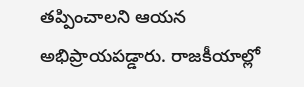తప్పించాలని ఆయన అభిప్రాయపడ్డారు. రాజకీయాల్లో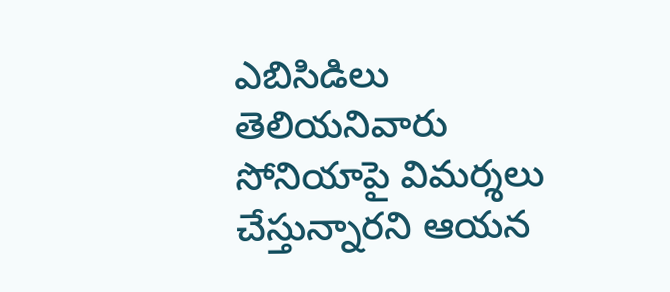ఎబిసిడిలు తెలియనివారు సోనియాపై విమర్శలు చేస్తున్నారని ఆయన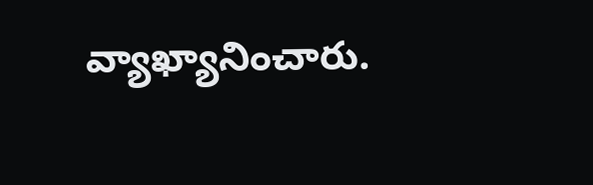వ్యాఖ్యానించారు.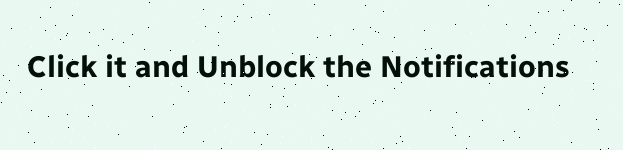Click it and Unblock the Notifications